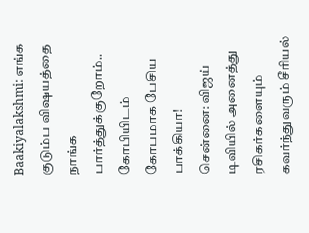Baakiyalakshmi: எங்க குடும்ப விஷயத்தை நாங்க பார்த்துக்குறோம்.. கோபியிடம் கோபமாக பேசிய பாக்கியா!
சென்னை: விஜய் டிவியில் அனைத்து ரசிகர்களையும் கவர்ந்துவரும் சீரியல்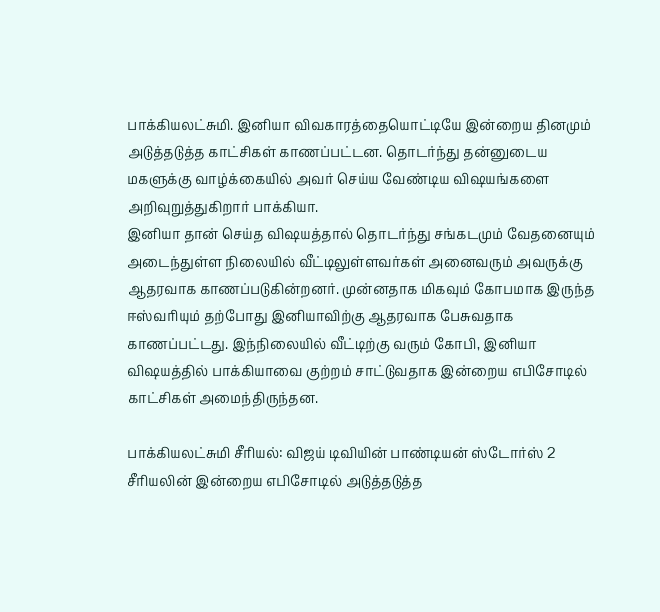பாக்கியலட்சுமி. இனியா விவகாரத்தையொட்டியே இன்றைய தினமும் அடுத்தடுத்த காட்சிகள் காணப்பட்டன. தொடர்ந்து தன்னுடைய மகளுக்கு வாழ்க்கையில் அவர் செய்ய வேண்டிய விஷயங்களை அறிவுறுத்துகிறார் பாக்கியா.
இனியா தான் செய்த விஷயத்தால் தொடர்ந்து சங்கடமும் வேதனையும் அடைந்துள்ள நிலையில் வீட்டிலுள்ளவர்கள் அனைவரும் அவருக்கு ஆதரவாக காணப்படுகின்றனர். முன்னதாக மிகவும் கோபமாக இருந்த ஈஸ்வரியும் தற்போது இனியாவிற்கு ஆதரவாக பேசுவதாக காணப்பட்டது. இந்நிலையில் வீட்டிற்கு வரும் கோபி, இனியா விஷயத்தில் பாக்கியாவை குற்றம் சாட்டுவதாக இன்றைய எபிசோடில் காட்சிகள் அமைந்திருந்தன.

பாக்கியலட்சுமி சீரியல்: விஜய் டிவியின் பாண்டியன் ஸ்டோர்ஸ் 2 சீரியலின் இன்றைய எபிசோடில் அடுத்தடுத்த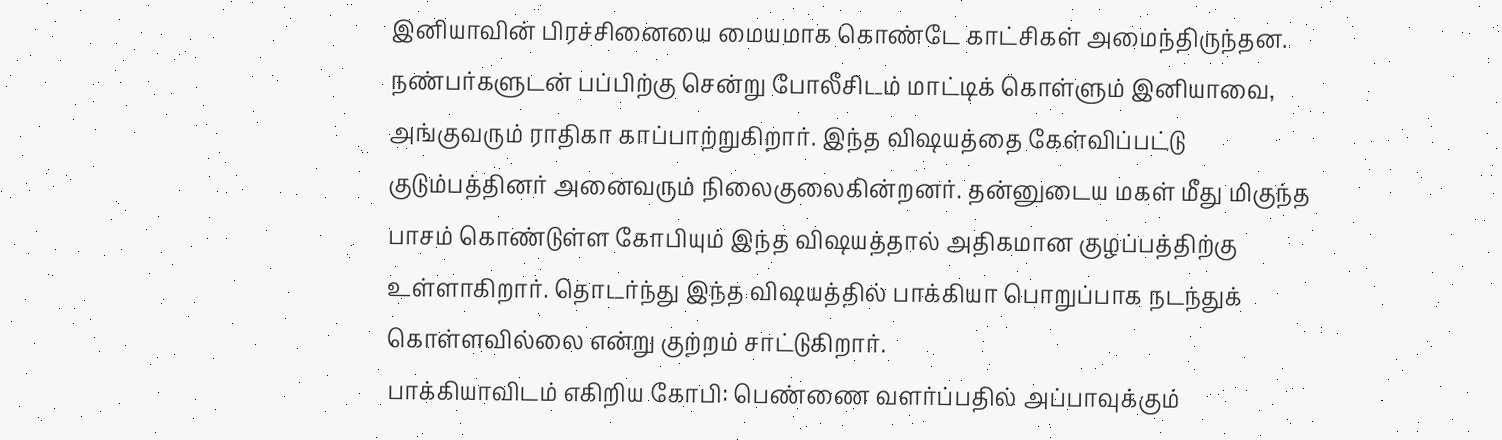இனியாவின் பிரச்சினையை மையமாக கொண்டே காட்சிகள் அமைந்திருந்தன. நண்பர்களுடன் பப்பிற்கு சென்று போலீசிடம் மாட்டிக் கொள்ளும் இனியாவை, அங்குவரும் ராதிகா காப்பாற்றுகிறார். இந்த விஷயத்தை கேள்விப்பட்டு குடும்பத்தினர் அனைவரும் நிலைகுலைகின்றனர். தன்னுடைய மகள் மீது மிகுந்த பாசம் கொண்டுள்ள கோபியும் இந்த விஷயத்தால் அதிகமான குழப்பத்திற்கு உள்ளாகிறார். தொடர்ந்து இந்த விஷயத்தில் பாக்கியா பொறுப்பாக நடந்துக் கொள்ளவில்லை என்று குற்றம் சாட்டுகிறார்.
பாக்கியாவிடம் எகிறிய கோபி: பெண்ணை வளர்ப்பதில் அப்பாவுக்கும்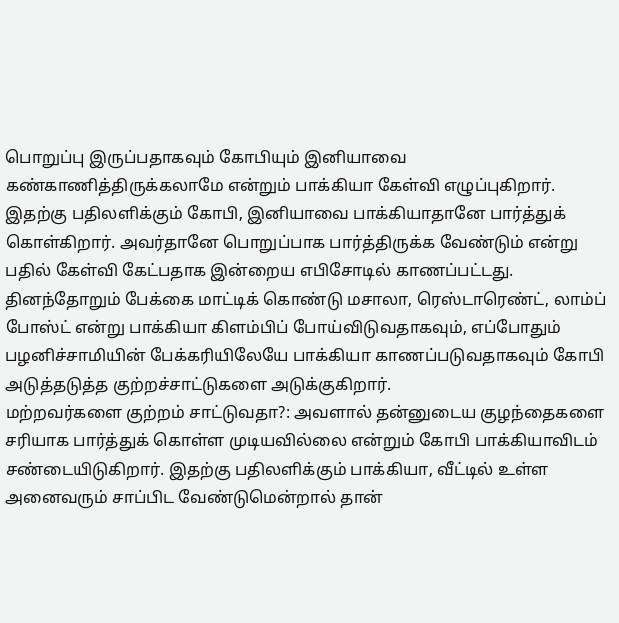பொறுப்பு இருப்பதாகவும் கோபியும் இனியாவை கண்காணித்திருக்கலாமே என்றும் பாக்கியா கேள்வி எழுப்புகிறார். இதற்கு பதிலளிக்கும் கோபி, இனியாவை பாக்கியாதானே பார்த்துக் கொள்கிறார். அவர்தானே பொறுப்பாக பார்த்திருக்க வேண்டும் என்று பதில் கேள்வி கேட்பதாக இன்றைய எபிசோடில் காணப்பட்டது. தினந்தோறும் பேக்கை மாட்டிக் கொண்டு மசாலா, ரெஸ்டாரெண்ட், லாம்ப் போஸ்ட் என்று பாக்கியா கிளம்பிப் போய்விடுவதாகவும், எப்போதும் பழனிச்சாமியின் பேக்கரியிலேயே பாக்கியா காணப்படுவதாகவும் கோபி அடுத்தடுத்த குற்றச்சாட்டுகளை அடுக்குகிறார்.
மற்றவர்களை குற்றம் சாட்டுவதா?: அவளால் தன்னுடைய குழந்தைகளை சரியாக பார்த்துக் கொள்ள முடியவில்லை என்றும் கோபி பாக்கியாவிடம் சண்டையிடுகிறார். இதற்கு பதிலளிக்கும் பாக்கியா, வீட்டில் உள்ள அனைவரும் சாப்பிட வேண்டுமென்றால் தான்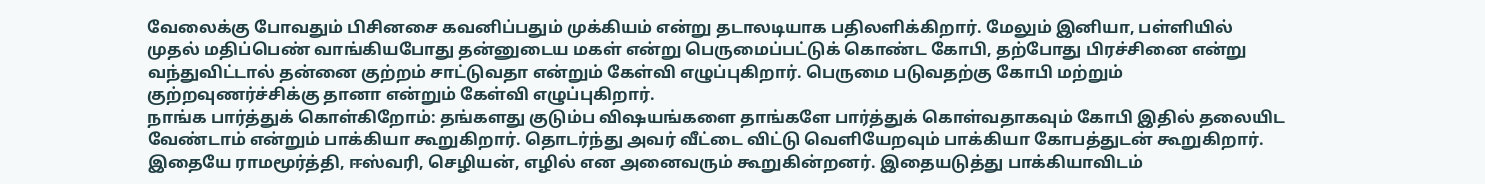வேலைக்கு போவதும் பிசினசை கவனிப்பதும் முக்கியம் என்று தடாலடியாக பதிலளிக்கிறார். மேலும் இனியா, பள்ளியில் முதல் மதிப்பெண் வாங்கியபோது தன்னுடைய மகள் என்று பெருமைப்பட்டுக் கொண்ட கோபி, தற்போது பிரச்சினை என்று வந்துவிட்டால் தன்னை குற்றம் சாட்டுவதா என்றும் கேள்வி எழுப்புகிறார். பெருமை படுவதற்கு கோபி மற்றும் குற்றவுணர்ச்சிக்கு தானா என்றும் கேள்வி எழுப்புகிறார்.
நாங்க பார்த்துக் கொள்கிறோம்: தங்களது குடும்ப விஷயங்களை தாங்களே பார்த்துக் கொள்வதாகவும் கோபி இதில் தலையிட வேண்டாம் என்றும் பாக்கியா கூறுகிறார். தொடர்ந்து அவர் வீட்டை விட்டு வெளியேறவும் பாக்கியா கோபத்துடன் கூறுகிறார். இதையே ராமமூர்த்தி, ஈஸ்வரி, செழியன், எழில் என அனைவரும் கூறுகின்றனர். இதையடுத்து பாக்கியாவிடம்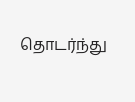தொடர்ந்து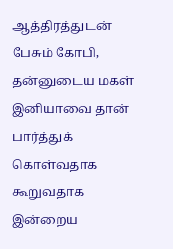ஆத்திரத்துடன் பேசும் கோபி, தன்னுடைய மகள் இனியாவை தான் பார்த்துக் கொள்வதாக கூறுவதாக இன்றைய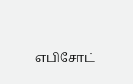எபிசோட்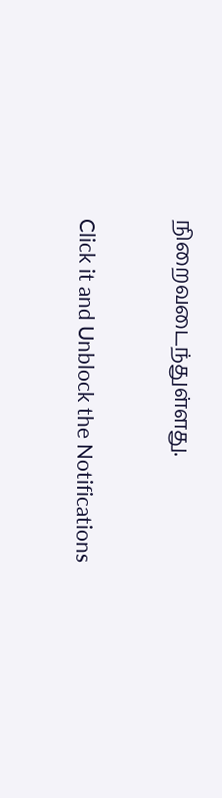நிறைவடைந்துள்ளது.


Click it and Unblock the Notifications